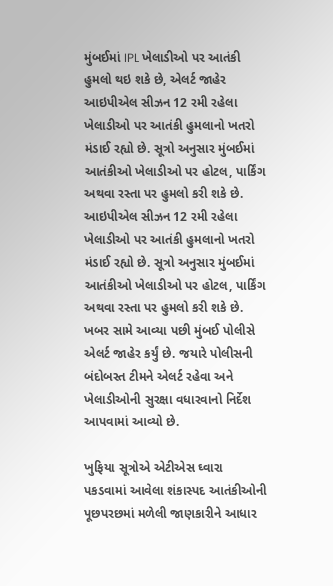મુંબઈમાં IPL ખેલાડીઓ પર આતંકી હુમલો થઇ શકે છે, એલર્ટ જાહેર
આઇપીએલ સીઝન 12 રમી રહેલા ખેલાડીઓ પર આતંકી હુમલાનો ખતરો મંડાઈ રહ્યો છે. સૂત્રો અનુસાર મુંબઈમાં આતંકીઓ ખેલાડીઓ પર હોટલ, પાર્કિંગ અથવા રસ્તા પર હુમલો કરી શકે છે.
આઇપીએલ સીઝન 12 રમી રહેલા ખેલાડીઓ પર આતંકી હુમલાનો ખતરો મંડાઈ રહ્યો છે. સૂત્રો અનુસાર મુંબઈમાં આતંકીઓ ખેલાડીઓ પર હોટલ, પાર્કિંગ અથવા રસ્તા પર હુમલો કરી શકે છે. ખબર સામે આવ્યા પછી મુંબઈ પોલીસે એલર્ટ જાહેર કર્યું છે. જયારે પોલીસની બંદોબસ્ત ટીમને એલર્ટ રહેવા અને ખેલાડીઓની સુરક્ષા વધારવાનો નિર્દેશ આપવામાં આવ્યો છે.

ખુફિયા સૂત્રોએ એટીએસ ઘ્વારા પકડવામાં આવેલા શંકાસ્પદ આતંકીઓની પૂછપરછમાં મળેલી જાણકારીને આધાર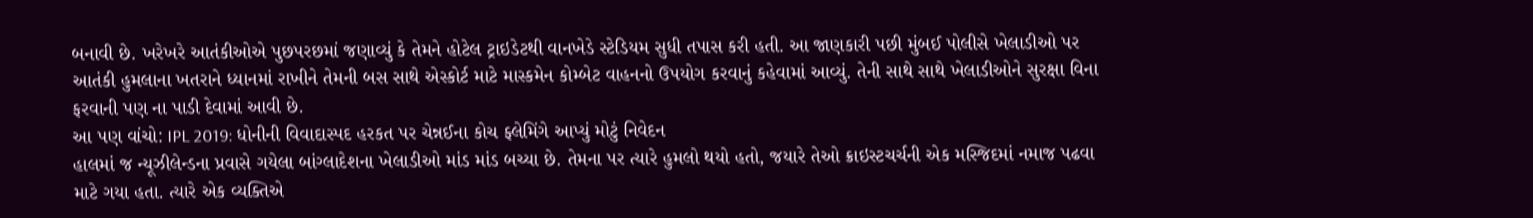બનાવી છે. ખરેખરે આતંકીઓએ પુછપરછમાં જણાવ્યું કે તેમને હોટેલ ટ્રાઇડેટથી વાનખેડે સ્ટેડિયમ સુધી તપાસ કરી હતી. આ જાણકારી પછી મુંબઈ પોલીસે ખેલાડીઓ પર આતંકી હુમલાના ખતરાને ધ્યાનમાં રાખીને તેમની બસ સાથે એસ્કોર્ટ માટે માસ્કમેન કોમ્બેટ વાહનનો ઉપયોગ કરવાનું કહેવામાં આવ્યું. તેની સાથે સાથે ખેલાડીઓને સુરક્ષા વિના ફરવાની પણ ના પાડી દેવામાં આવી છે.
આ પણ વાંચો: IPL 2019: ધોનીની વિવાદાસ્પદ હરકત પર ચેન્નઈના કોચ ફ્લેમિંગે આપ્યું મોટું નિવેદન
હાલમાં જ ન્યૂઝીલેન્ડના પ્રવાસે ગયેલા બાંગ્લાદેશના ખેલાડીઓ માંડ માંડ બચ્યા છે. તેમના પર ત્યારે હુમલો થયો હતો, જયારે તેઓ ક્રાઇસ્ટચર્ચની એક મસ્જિદમાં નમાજ પઢવા માટે ગયા હતા. ત્યારે એક વ્યક્તિએ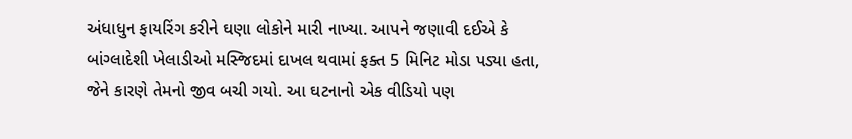અંધાધુન ફાયરિંગ કરીને ઘણા લોકોને મારી નાખ્યા. આપને જણાવી દઈએ કે બાંગ્લાદેશી ખેલાડીઓ મસ્જિદમાં દાખલ થવામાં ફક્ત 5 મિનિટ મોડા પડ્યા હતા, જેને કારણે તેમનો જીવ બચી ગયો. આ ઘટનાનો એક વીડિયો પણ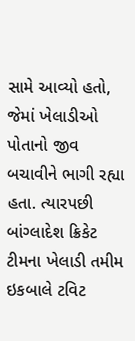સામે આવ્યો હતો, જેમાં ખેલાડીઓ પોતાનો જીવ બચાવીને ભાગી રહ્યા હતા. ત્યારપછી બાંગ્લાદેશ ક્રિકેટ ટીમના ખેલાડી તમીમ ઇકબાલે ટવિટ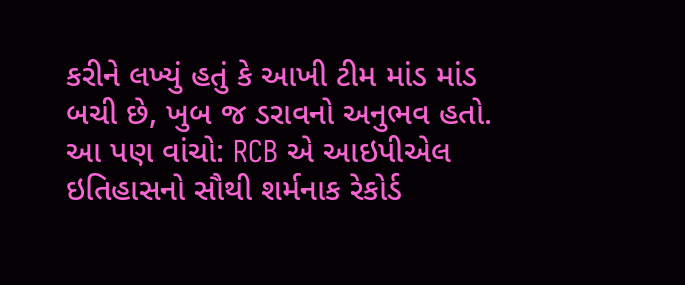કરીને લખ્યું હતું કે આખી ટીમ માંડ માંડ બચી છે, ખુબ જ ડરાવનો અનુભવ હતો.
આ પણ વાંચો: RCB એ આઇપીએલ ઇતિહાસનો સૌથી શર્મનાક રેકોર્ડ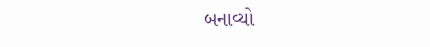બનાવ્યો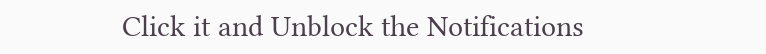Click it and Unblock the Notifications